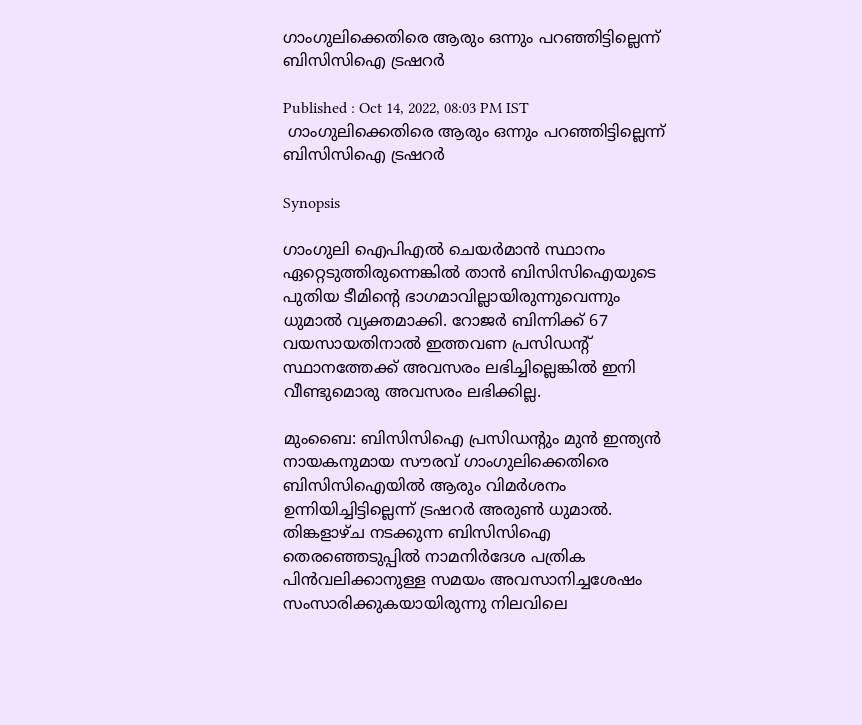ഗാംഗുലിക്കെതിരെ ആരും ഒന്നും പറഞ്ഞിട്ടില്ലെന്ന് ബിസിസിഐ ട്രഷറര്‍

Published : Oct 14, 2022, 08:03 PM IST
 ഗാംഗുലിക്കെതിരെ ആരും ഒന്നും പറഞ്ഞിട്ടില്ലെന്ന് ബിസിസിഐ ട്രഷറര്‍

Synopsis

ഗാംഗുലി ഐപിഎല്‍ ചെയര്‍മാന്‍ സ്ഥാനം ഏറ്റെടുത്തിരുന്നെങ്കില്‍ താന്‍ ബിസിസിഐയുടെ പുതിയ ടീമിന്‍റെ ഭാഗമാവില്ലായിരുന്നുവെന്നും ധുമാല്‍ വ്യക്തമാക്കി. റോജര്‍ ബിന്നിക്ക് 67 വയസായതിനാല്‍ ഇത്തവണ പ്രസിഡന്‍റ് സ്ഥാനത്തേക്ക് അവസരം ലഭിച്ചില്ലെങ്കില്‍ ഇനി വീണ്ടുമൊരു അവസരം ലഭിക്കില്ല.

മുംബൈ: ബിസിസിഐ പ്രസിഡന്‍റും മുന്‍ ഇന്ത്യന്‍ നായകനുമായ സൗരവ് ഗാംഗുലിക്കെതിരെ ബിസിസിഐയില്‍ ആരും വിമര്‍ശനം ഉന്നിയിച്ചിട്ടില്ലെന്ന് ട്രഷറര്‍ അരുണ്‍ ധുമാല്‍. തിങ്കളാഴ്ച നടക്കുന്ന ബിസിസിഐ തെരഞ്ഞെടുപ്പിൽ നാമനിർദേശ പത്രിക പിൻവലിക്കാനുള്ള സമയം അവസാനിച്ചശേഷം സംസാരിക്കുകയായിരുന്നു നിലവിലെ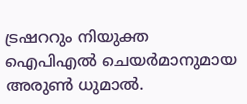ട്രഷററും നിയുക്ത ഐപിഎല്‍ ചെയര്‍മാനുമായ അരുണ്‍ ധുമാല്‍.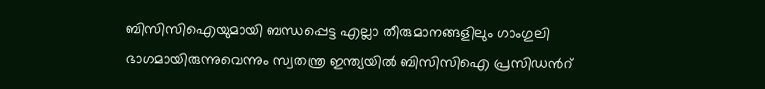ബിസിസിഐയുമായി ബന്ധപ്പെട്ട എല്ലാ തീരുമാനങ്ങളിലും ഗാംഗുലി ഭാഗമായിരുന്നുവെന്നും സ്വതന്ത്ര ഇന്ത്യയില്‍ ബിസിസിഐ പ്രസിഡന്‍റ്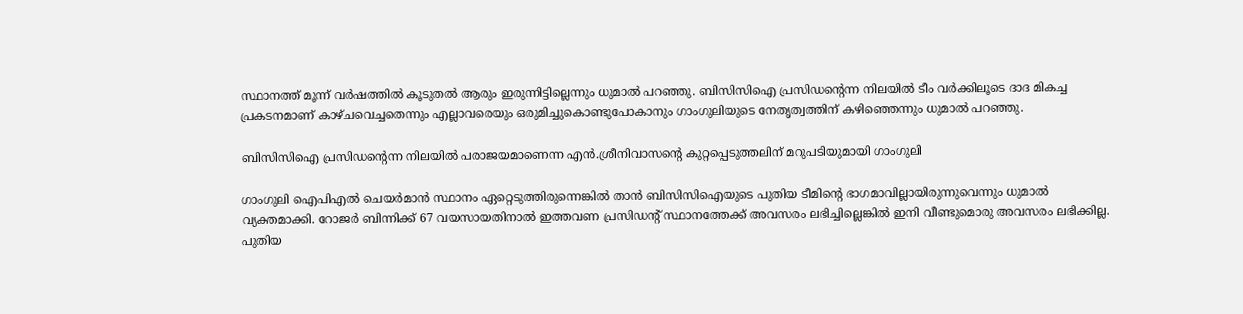സ്ഥാനത്ത് മൂന്ന് വര്‍ഷത്തില്‍ കൂടുതല്‍ ആരും ഇരുന്നിട്ടില്ലെന്നും ധുമാല്‍ പറഞ്ഞു. ബിസിസിഐ പ്രസിഡന്‍റെന്ന നിലയില്‍ ടീം വര്‍ക്കിലൂടെ ദാദ മികച്ച പ്രകടനമാണ് കാഴ്ചവെച്ചതെന്നും എല്ലാവരെയും ഒരുമിച്ചുകൊണ്ടുപോകാനും ഗാംഗുലിയുടെ നേതൃത്വത്തിന് കഴിഞ്ഞെന്നും ധുമാല്‍ പറഞ്ഞു.

ബിസിസിഐ പ്രസിഡന്‍റെന്ന നിലയില്‍ പരാജയമാണെന്ന എന്‍.ശ്രീനിവാസന്‍റെ കുറ്റപ്പെടുത്തലിന് മറുപടിയുമായി ഗാംഗുലി

ഗാംഗുലി ഐപിഎല്‍ ചെയര്‍മാന്‍ സ്ഥാനം ഏറ്റെടുത്തിരുന്നെങ്കില്‍ താന്‍ ബിസിസിഐയുടെ പുതിയ ടീമിന്‍റെ ഭാഗമാവില്ലായിരുന്നുവെന്നും ധുമാല്‍ വ്യക്തമാക്കി. റോജര്‍ ബിന്നിക്ക് 67 വയസായതിനാല്‍ ഇത്തവണ പ്രസിഡന്‍റ് സ്ഥാനത്തേക്ക് അവസരം ലഭിച്ചില്ലെങ്കില്‍ ഇനി വീണ്ടുമൊരു അവസരം ലഭിക്കില്ല. പുതിയ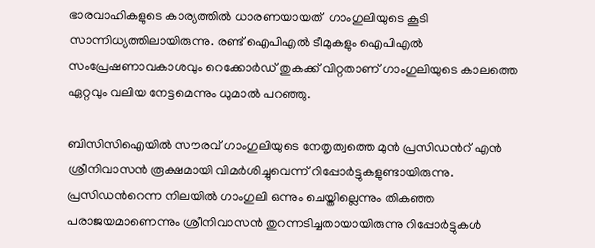ഭാരവാഹികളുടെ കാര്യത്തില്‍ ധാരണയായത്  ഗാംഗുലിയുടെ കൂടി സാന്നിധ്യത്തിലായിരുന്നു. രണ്ട് ഐപിഎല്‍ ടീമുകളും ഐപിഎല്‍ സംപ്രേഷണാവകാശവും റെക്കോര്‍ഡ് തുകക്ക് വിറ്റതാണ് ഗാംഗുലിയുടെ കാലത്തെ ഏറ്റവും വലിയ നേട്ടമെന്നും ധുമാല്‍ പറഞ്ഞു.

ബിസിസിഐയില്‍ സൗരവ് ഗാംഗുലിയുടെ നേതൃത്വത്തെ മുന്‍ പ്രസിഡന്‍റ് എന്‍ ശ്രീനിവാസന്‍ രൂക്ഷമായി വിമര്‍ശിച്ചുവെന്ന് റിപ്പോര്‍ട്ടുകളുണ്ടായിരുന്നു. പ്രസിഡന്‍റെന്ന നിലയില്‍ ഗാംഗുലി ഒന്നും ചെയ്തില്ലെന്നും തികഞ്ഞ പരാജയമാണെന്നും ശ്രീനിവാസന്‍ തുറന്നടിച്ചതായായിരുന്നു റിപ്പോര്‍ട്ടുകള്‍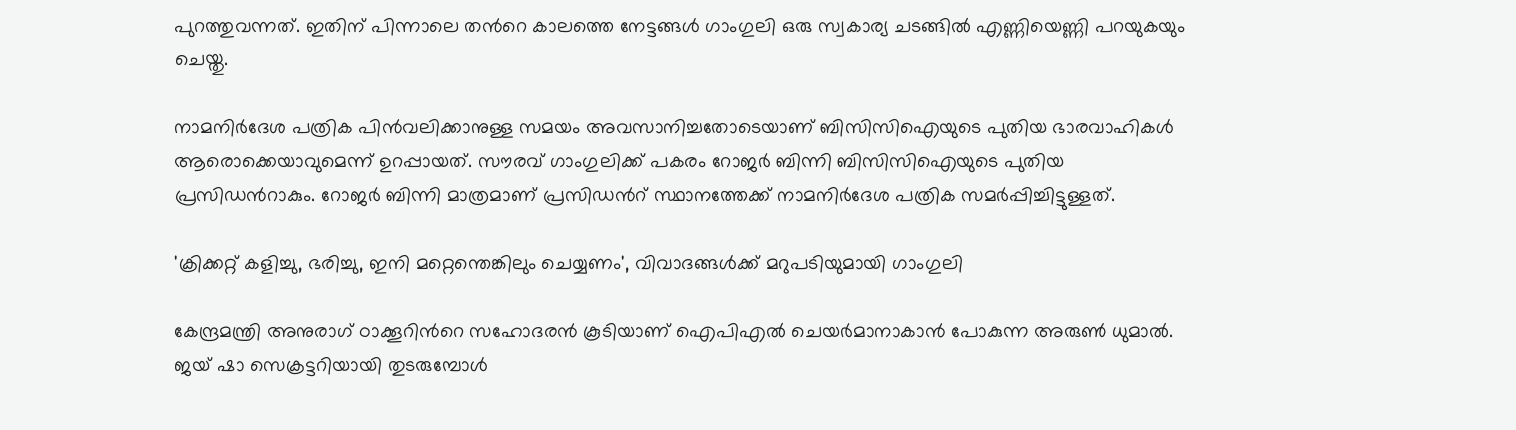പുറത്തുവന്നത്. ഇതിന് പിന്നാലെ തന്‍റെ കാലത്തെ നേട്ടങ്ങള്‍ ഗാംഗുലി ഒരു സ്വകാര്യ ചടങ്ങില്‍ എണ്ണിയെണ്ണി പറയുകയും ചെയ്തു.

നാമനിർദേശ പത്രിക പിൻവലിക്കാനുള്ള സമയം അവസാനിച്ചതോടെയാണ് ബിസിസിഐയുടെ പുതിയ ഭാരവാഹികൾ ആരൊക്കെയാവുമെന്ന് ഉറപ്പായത്. സൗരവ് ഗാംഗുലിക്ക് പകരം റോജർ ബിന്നി ബിസിസിഐയുടെ പുതിയ പ്രസിഡന്‍റാകും. റോജർ ബിന്നി മാത്രമാണ് പ്രസിഡന്‍റ് സ്ഥാനത്തേക്ക് നാമനിര്‍ദേശ പത്രിക സമര്‍പ്പിച്ചിട്ടുള്ളത്.

'ക്രിക്കറ്റ് കളിച്ചു, ഭരിച്ചു, ഇനി മറ്റെന്തെങ്കിലും ചെയ്യണം', വിവാദങ്ങൾക്ക് മറുപടിയുമായി ഗാംഗുലി

കേന്ദ്രമന്ത്രി അനുരാഗ് ഠാക്കൂറിന്‍റെ സഹോദരൻ കൂടിയാണ് ഐപിഎല്‍ ചെയര്‍മാനാകാന്‍ പോകുന്ന അരുൺ ധുമാല്‍. ജയ് ഷാ സെക്രട്ടറിയായി തുടരുമ്പോള്‍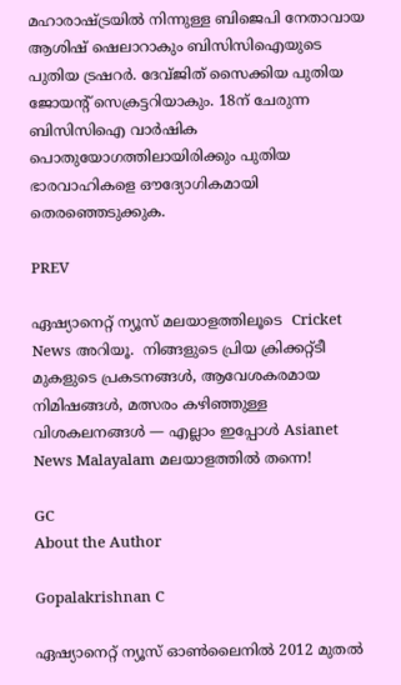മഹാരാഷ്ട്രയില്‍ നിന്നുള്ള ബിജെപി നേതാവായ ആശിഷ് ഷെലാറാകും ബിസിസിഐയുടെ പുതിയ ട്രഷറര്‍. ദേവ്‌ജിത് സൈക്കിയ പുതിയ ജോയന്‍റ് സെക്രട്ടറിയാകും. 18ന് ചേരുന്ന ബിസിസിഐ വാര്‍ഷിക പൊതുയോഗത്തിലായിരിക്കും പുതിയ ഭാരവാഹികളെ ഔദ്യോഗികമായി തെരഞ്ഞെടുക്കുക.

PREV

ഏഷ്യാനെറ്റ് ന്യൂസ് മലയാളത്തിലൂടെ  Cricket News അറിയൂ.  നിങ്ങളുടെ പ്രിയ ക്രിക്കറ്റ്ടീ മുകളുടെ പ്രകടനങ്ങൾ, ആവേശകരമായ നിമിഷങ്ങൾ, മത്സരം കഴിഞ്ഞുള്ള വിശകലനങ്ങൾ — എല്ലാം ഇപ്പോൾ Asianet News Malayalam മലയാളത്തിൽ തന്നെ!

GC
About the Author

Gopalakrishnan C

ഏഷ്യാനെറ്റ് ന്യൂസ് ഓണ്‍ലൈനില്‍ 2012 മുതല്‍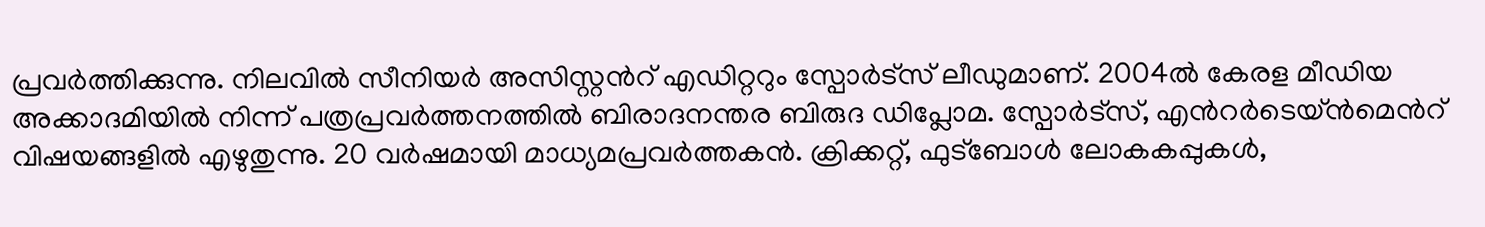പ്രവര്‍ത്തിക്കുന്നു. നിലവില്‍ സീനിയര്‍ അസിസ്റ്റന്‍റ് എഡിറ്ററും സ്പോർട്സ് ലീഡുമാണ്. 2004ൽ കേരള മീഡിയ അക്കാദമിയില്‍ നിന്ന് പത്രപ്രവര്‍ത്തനത്തില്‍ ബിരാദനന്തര ബിരുദ ഡിപ്ലോമ. സ്പോര്‍ട്സ്, എന്‍റര്‍ടെയ്ൻമെന്‍റ് വിഷയങ്ങളില്‍ എഴുതുന്നു. 20 വര്‍ഷമായി മാധ്യമപ്രവര്‍ത്തകൻ. ക്രിക്കറ്റ്, ഫുട്ബോള്‍ ലോകകപ്പുകൾ,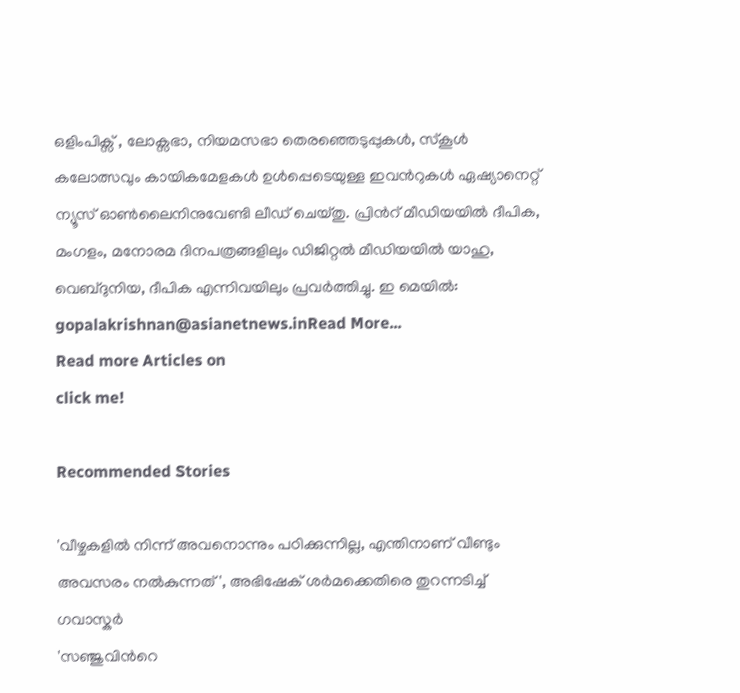ഒളിംപിക്സ് , ലോക്സഭാ, നിയമസഭാ തെരഞ്ഞെടുപ്പുകള്‍, സ്കൂള്‍ കലോത്സവും കായികമേളകള്‍ ഉള്‍പ്പെടെയുള്ള ഇവന്‍റുകള്‍ ഏഷ്യാനെറ്റ് ന്യൂസ് ഓണ്‍ലൈനിനുവേണ്ടി ലീഡ് ചെയ്തു. പ്രിന്‍റ് മീഡിയയില്‍ ദീപിക, മംഗളം, മനോരമ ദിനപത്രങ്ങളിലും ഡിജിറ്റൽ മീഡിയയില്‍ യാഹു, വെബ്ദുനിയ, ദീപിക എന്നിവയിലും പ്രവര്‍ത്തിച്ചു. ഇ മെയില്‍: gopalakrishnan@asianetnews.inRead More...
Read more Articles on
click me!

Recommended Stories

'വീഴ്ചകളില്‍ നിന്ന് അവനൊന്നും പഠിക്കുന്നില്ല, എന്തിനാണ് വീണ്ടും അവസരം നൽകുന്നത്', അഭിഷേക് ശർമക്കെതിരെ തുറന്നടിച്ച് ഗവാസ്കര്‍
'സഞ്ജുവിന്‍റെ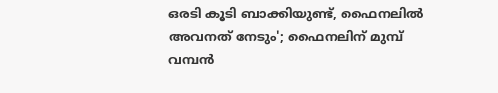ഒരടി കൂടി ബാക്കിയുണ്ട്, ഫൈനലിൽ അവനത് നേടും'; ഫൈനലിന് മുമ്പ് വമ്പന്‍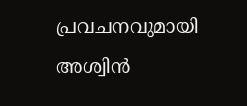പ്രവചനവുമായി അശ്വിൻ